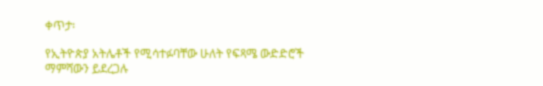ቀጥታ፡

የኢትዮጵያ አትሌቶች የሚሳተፉባቸው ሁለት የፍጻሜ ውድድሮች ማምሻውን ይደረጋሉ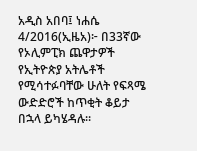አዲስ አበባ፤ ነሐሴ 4/2016(ኢዜአ)፦ በ33ኛው የኦሊምፒክ ጨዋታዎች የኢትዮጵያ አትሌቶች የሚሳተፉባቸው ሁለት የፍጻሜ ውድድሮች ከጥቂት ቆይታ በኋላ ይካሄዳሉ።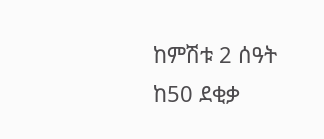ከምሽቱ 2 ሰዓት ከ50 ደቂቃ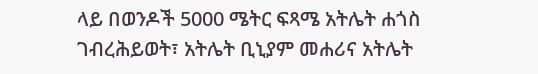ላይ በወንዶች 5000 ሜትር ፍጻሜ አትሌት ሐጎስ ገብረሕይወት፣ አትሌት ቢኒያም መሐሪና አትሌት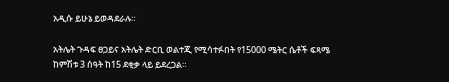አዲሱ ይሁኔ ይወዳደራሉ።

አትሌት ጉዳፍ ፀጋይና አትሌት ድርቢ ወልተጂ የሚሳተፉበት የ15000 ሜትር ሴቶች ፍጻሜ ከምሽቱ 3 ሰዓት ከ15 ደቂቃ ላይ ይደረጋል።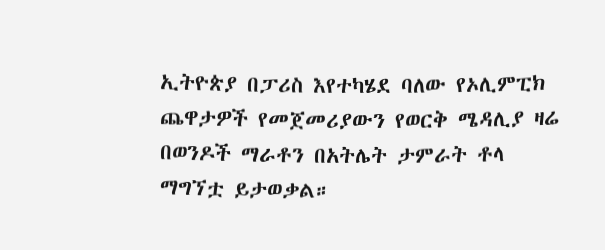ኢትዮጵያ በፓሪስ እየተካሄደ ባለው የኦሊምፒክ ጨዋታዎች የመጀመሪያውን የወርቅ ሜዳሊያ ዛሬ በወንዶች ማራቶን በአትሌት ታምራት ቶላ ማግኘቷ ይታወቃል።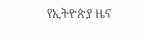የኢትዮጵያ ዜና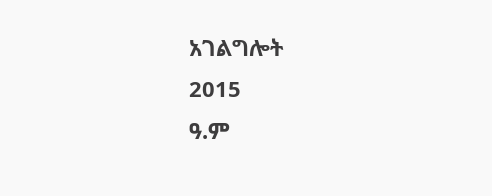አገልግሎት
2015
ዓ.ም